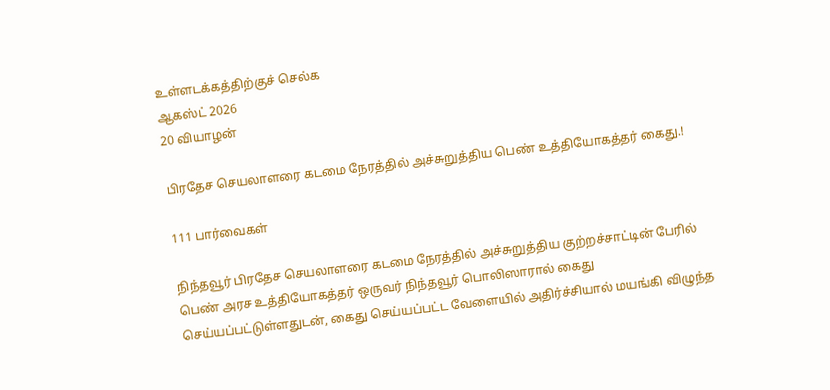உள்ளடக்கத்திற்குச் செல்க
ஆகஸ்ட் 2026
20 வியாழன்

பிரதேச செயலாளரை கடமை நேரத்தில் அச்சுறுத்திய பெண் உத்தியோகத்தர் கைது.!

111 பார்வைகள்

நிந்தவூர் பிரதேச செயலாளரை கடமை நேரத்தில் அச்சுறுத்திய குற்றச்சாட்டின் பேரில் பெண் அரச உத்தியோகத்தர் ஒருவர் நிந்தவூர் பொலிஸாரால் கைது செய்யப்பட்டுள்ளதுடன், கைது செய்யப்பட்ட வேளையில் அதிர்ச்சியால் மயங்கி விழுந்த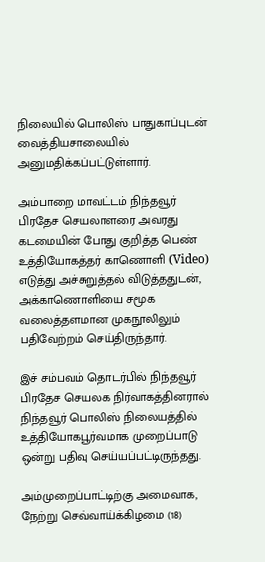நிலையில் பொலிஸ் பாதுகாப்புடன் வைத்தியசாலையில் அனுமதிக்கப்பட்டுள்ளார்.

அம்பாறை மாவட்டம் நிந்தவூர் பிரதேச செயலாளரை அவரது கடமையின் போது குறித்த பெண் உத்தியோகத்தர் காணொளி (Video) எடுத்து அச்சுறுத்தல் விடுத்ததுடன், அக்காணொளியை சமூக வலைத்தளமான முகநூலிலும் பதிவேற்றம் செய்திருந்தார்.

இச் சம்பவம் தொடர்பில் நிந்தவூர் பிரதேச செயலக நிர்வாகத்தினரால் நிந்தவூர் பொலிஸ் நிலையத்தில் உத்தியோகபூர்வமாக முறைப்பாடு ஒன்று பதிவு செய்யப்பட்டிருந்தது.

அம்முறைப்பாட்டிற்கு அமைவாக, நேற்று செவ்வாய்க்கிழமை (18)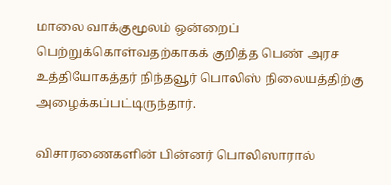மாலை வாக்குமூலம் ஒன்றைப் பெற்றுக்கொள்வதற்காகக் குறித்த பெண் அரச உத்தியோகத்தர் நிந்தவூர் பொலிஸ் நிலையத்திற்கு அழைக்கப்பட்டிருந்தார்.

விசாரணைகளின் பின்னர் பொலிஸாரால்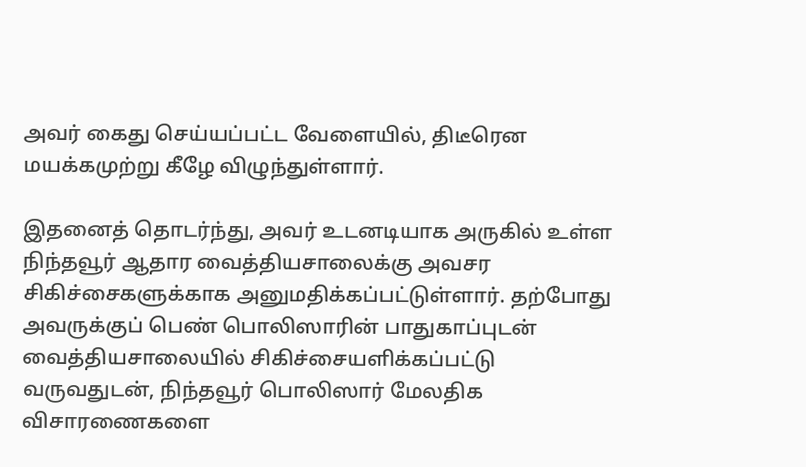அவர் கைது செய்யப்பட்ட வேளையில், திடீரென மயக்கமுற்று கீழே விழுந்துள்ளார்.

இதனைத் தொடர்ந்து, அவர் உடனடியாக அருகில் உள்ள நிந்தவூர் ஆதார வைத்தியசாலைக்கு அவசர சிகிச்சைகளுக்காக அனுமதிக்கப்பட்டுள்ளார். தற்போது அவருக்குப் பெண் பொலிஸாரின் பாதுகாப்புடன் வைத்தியசாலையில் சிகிச்சையளிக்கப்பட்டு வருவதுடன், நிந்தவூர் பொலிஸார் மேலதிக விசாரணைகளை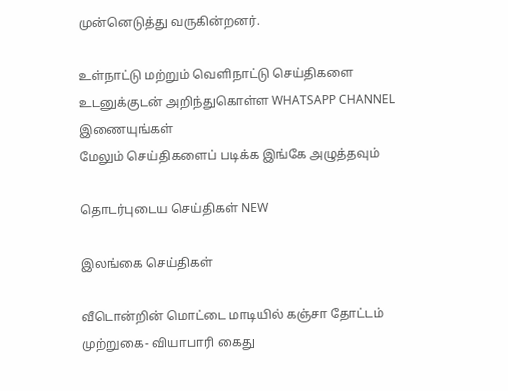முன்னெடுத்து வருகின்றனர்.

உள்நாட்டு மற்றும் வெளிநாட்டு செய்திகளை உடனுக்குடன் அறிந்துகொள்ள WHATSAPP CHANNEL இணையுங்கள்
மேலும் செய்திகளைப் படிக்க இங்கே அழுத்தவும்

தொடர்புடைய செய்திகள் NEW

இலங்கை செய்திகள்

வீடொன்றின் மொட்டை மாடியில் கஞ்சா தோட்டம் முற்றுகை- வியாபாரி கைது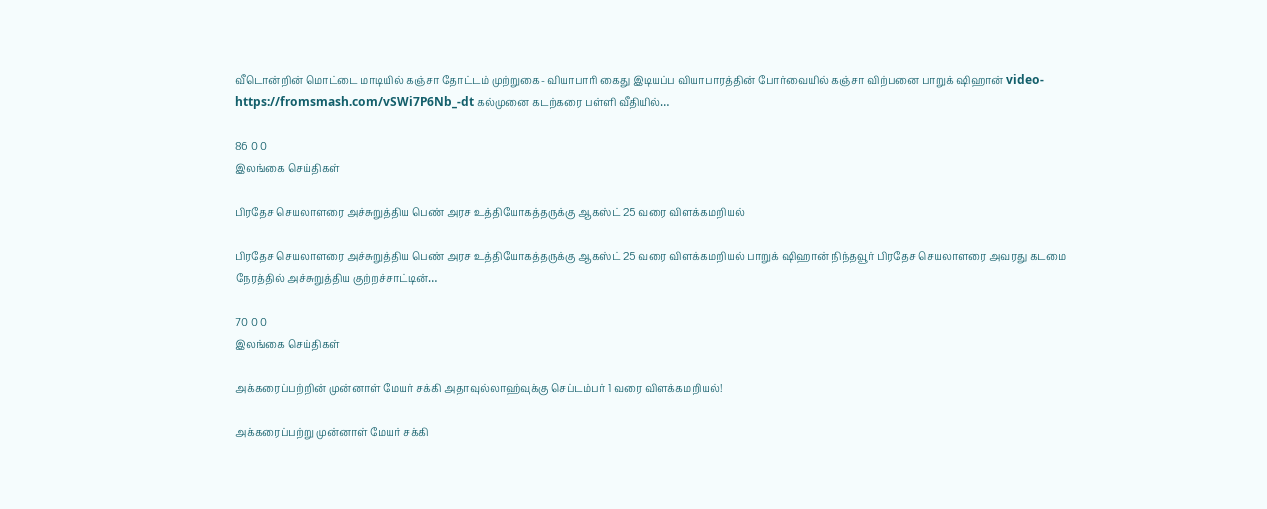வீடொன்றின் மொட்டை மாடியில் கஞ்சா தோட்டம் முற்றுகை- வியாபாரி கைது இடியப்ப வியாபாரத்தின் போர்வையில் கஞ்சா விற்பனை பாறுக் ஷிஹான் video-https://fromsmash.com/vSWi7P6Nb_-dt கல்முனை கடற்கரை பள்ளி வீதியில்…

86 0 0
இலங்கை செய்திகள்

பிரதேச செயலாளரை அச்சுறுத்திய பெண் அரச உத்தியோகத்தருக்கு ஆகஸ்ட் 25 வரை விளக்கமறியல்

பிரதேச செயலாளரை அச்சுறுத்திய பெண் அரச உத்தியோகத்தருக்கு ஆகஸ்ட் 25 வரை விளக்கமறியல் பாறுக் ஷிஹான் நிந்தவூர் பிரதேச செயலாளரை அவரது கடமை நேரத்தில் அச்சுறுத்திய குற்றச்சாட்டின்…

70 0 0
இலங்கை செய்திகள்

அக்கரைப்பற்றின் முன்னாள் மேயர் சக்கி அதாவுல்லாஹ்வுக்கு செப்டம்பர் 1 வரை விளக்கமறியல்!

அக்கரைப்பற்று முன்னாள் மேயர் சக்கி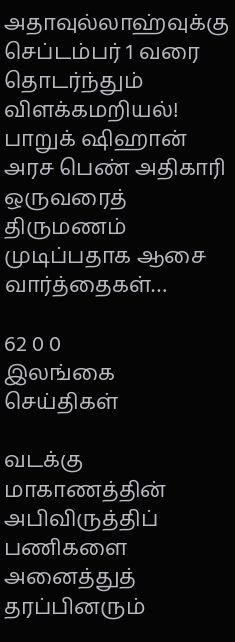அதாவுல்லாஹ்வுக்கு செப்டம்பர் 1 வரை தொடர்ந்தும் விளக்கமறியல்! பாறுக் ஷிஹான் அரச பெண் அதிகாரி ஒருவரைத் திருமணம் முடிப்பதாக ஆசை வார்த்தைகள்…

62 0 0
இலங்கை செய்திகள்

வடக்கு மாகாணத்தின் அபிவிருத்திப் பணிகளை அனைத்துத் தரப்பினரும்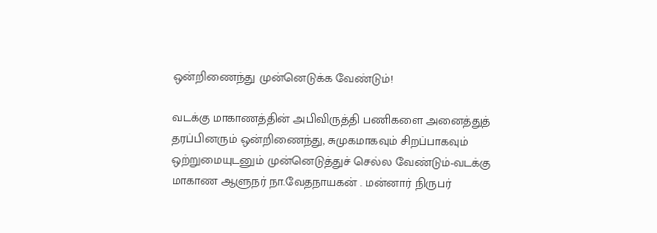ஒன்றிணைந்து முன்னெடுக்க வேண்டும்!

வடக்கு மாகாணத்தின் அபிவிருத்தி பணிகளை அனைத்துத் தரப்பினரும் ஒன்றிணைந்து, சுமுகமாகவும் சிறப்பாகவும் ஒற்றுமையுடனும் முன்னெடுத்துச் செல்ல வேண்டும்-வடக்கு மாகாண ஆளுநர் நா.வேதநாயகன் . மன்னார் நிருபர்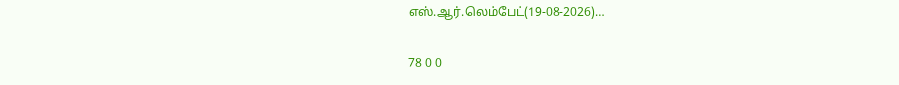எஸ்.ஆர்.லெம்பேட்(19-08-2026)…

78 0 0